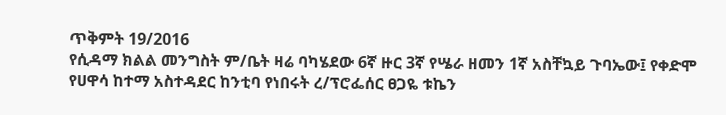ጥቅምት 19/2016
የሲዳማ ክልል መንግስት ም/ቤት ዛሬ ባካሄደው 6ኛ ዙር 3ኛ የሤራ ዘመን 1ኛ አስቸኳይ ጉባኤው፤ የቀድሞ የሀዋሳ ከተማ አስተዳደር ከንቲባ የነበሩት ረ/ፕሮፌሰር ፀጋዬ ቱኬን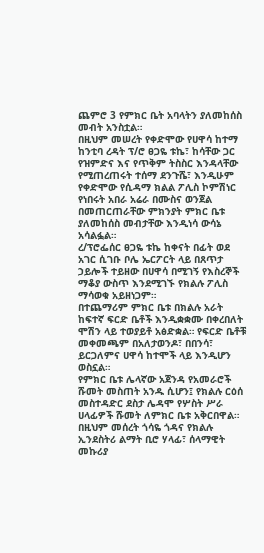ጨምሮ 3 የምክር ቤት አባላትን ያለመከሰስ መብት አንስቷል።
በዚህም መሠረት የቀድሞው የሀዋሳ ከተማ ከንቲባ ረዳት ፕ/ሮ ፀጋዬ ቱኬ፣ ከሳቸው ጋር የዝምድና እና የጥቅም ትስስር እንዳላቸው የሚጠረጠሩት ተሰማ ደንጉሼ፣ እንዲሁም የቀድሞው የሲዳማ ክልል ፖሊስ ኮምሽነር የነበሩት አበራ አሬራ በሙስና ወንጀል በመጠርጠራቸው ምክንያት ምክር ቤቱ ያለመከሰስ መብታቸው እንዲነሳ ውሳኔ አሳልፏል።
ረ/ፕሮፌሰር ፀጋዬ ቱኬ ከቀናት በፊት ወደ አገር ሲገቡ ቦሌ ኤርፖርት ላይ በጸጥታ ኃይሎች ተይዘው በሀዋሳ በሚገኝ የእስረኞች ማቆያ ውስጥ እንደሚገኙ የክልሉ ፖሊስ ማሳወቁ አይዘነጋም።
በተጨማሪም ምክር ቤቱ በክልሉ አራት ከፍተኛ ፍርድ ቤቶች እንዲቋቋሙ በቀረበለት ሞሽን ላይ ተወያይቶ አፅድቋል። የፍርድ ቤቶቹ መቀመጫም በአለታወንዶ፣ በበንሳ፣ ይርጋለምና ሀዋሳ ከተሞች ላይ እንዲሆን ወስኗል።
የምክር ቤቱ ሌላኛው አጀንዳ የአመራሮች ሹመት መስጠት አንዱ ሲሆን፤ የክልሉ ርዕሰ መስተዳድር ደስታ ሌዳሞ የሦስት ሥራ ሀላፊዎች ሹመት ለምክር ቤቱ አቅርበዋል።
በዚህም መሰረት ጎሳዬ ጎዳና የክልሉ ኢንደስትሪ ልማት ቢሮ ሃላፊ፣ ሰላማዊት መኩሪያ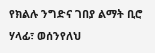የክልሉ ንግድና ገበያ ልማት ቢሮ ሃላፊ፣ ወሰንየለህ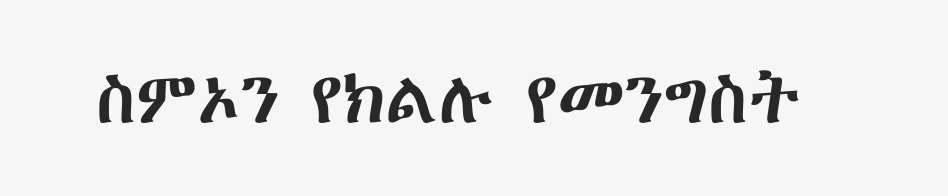ስምኦን የክልሉ የመንግስት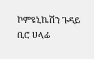ኮምዩኒኬሽን ጉዳይ ቢሮ ሀላፊ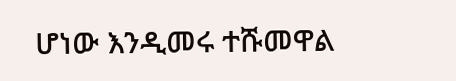ሆነው እንዲመሩ ተሹመዋል